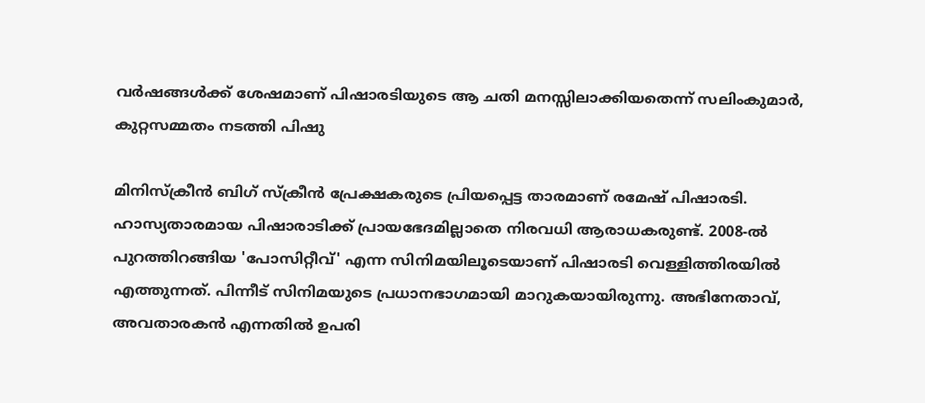വർഷങ്ങൾക്ക് ശേഷമാണ് പിഷാരടിയുടെ ആ ചതി മനസ്സിലാക്കിയതെന്ന് സലിംകുമാർ, കുറ്റസമ്മതം നടത്തി പിഷു

മിനിസ്ക്രീൻ ബിഗ് സ്ക്രീൻ പ്രേക്ഷകരുടെ പ്രിയപ്പെട്ട താരമാണ് രമേഷ് പിഷാരടി. ഹാസ്യതാരമായ പിഷാരാടിക്ക് പ്രായഭേദമില്ലാതെ നിരവധി ആരാധകരുണ്ട്. 2008-ൽ പുറത്തിറങ്ങിയ 'പോസിറ്റീവ്' എന്ന സിനിമയിലൂടെയാണ് പിഷാരടി വെള്ളിത്തിരയിൽ എത്തുന്നത്. പിന്നീട് സിനിമയുടെ പ്രധാനഭാഗമായി മാറുകയായിരുന്നു. അഭിനേതാവ്, അവതാരകൻ എന്നതിൽ ഉപരി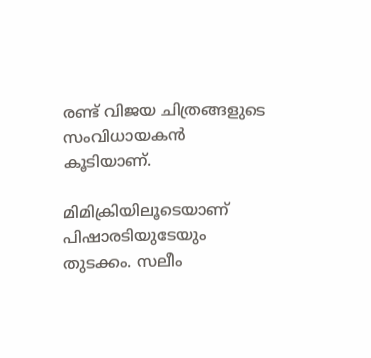രണ്ട് വിജയ ചിത്രങ്ങളുടെ സംവിധായകൻ കൂടിയാണ്.

മിമിക്രിയിലൂടെയാണ് പിഷാരടിയുടേയും തുടക്കം. സലീം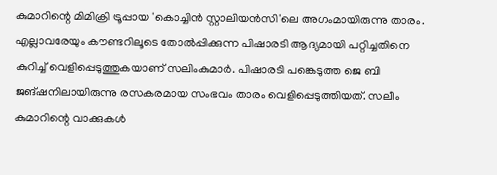കുമാറിന്റെ മിമിക്രി ട്രൂപ്പായ 'കൊച്ചിൻ സ്റ്റാലിയൻസി'ലെ അഗംമായിരുന്നു താരം. എല്ലാവരേയും കൗണ്ടറിലൂടെ തോൽപ്പിക്കുന്ന പിഷാരടി ആദ്യമായി പറ്റിച്ചതിനെ കുറിച്ച് വെളിപ്പെടുത്തുകയാണ് സലിംകുമാർ. പിഷാരടി പങ്കെടുത്ത ജെ ബി ജങ്ഷനിലായിരുന്നു രസകരമായ സംഭവം താരം വെളിപ്പെടുത്തിയത്. സലീം കുമാറിന്റെ വാക്കുകൾ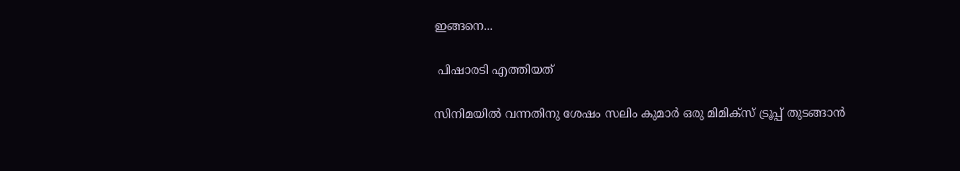ഇങ്ങനെ...

 പിഷാരടി എത്തിയത്

സിനിമയിൽ വന്നതിനു ശേഷം സലിം കുമാർ ഒരു മിമിക്സ് ട്രൂപ്പ് തുടങ്ങാൻ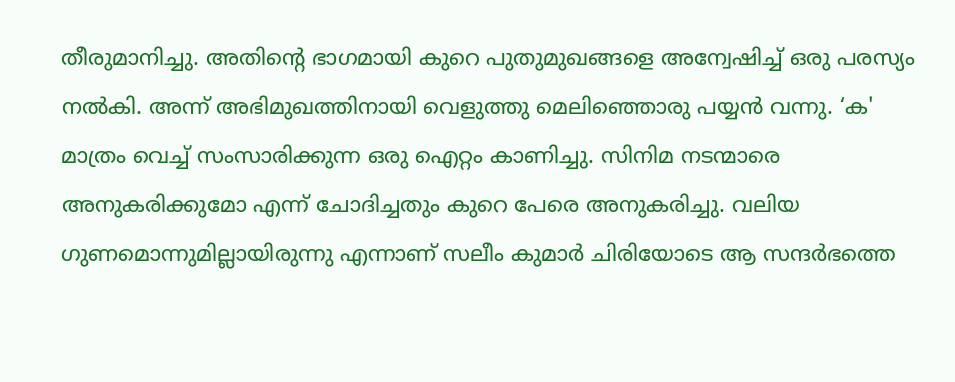തീരുമാനിച്ചു. അതിന്റെ ഭാഗമായി കുറെ പുതുമുഖങ്ങളെ അന്വേഷിച്ച് ഒരു പരസ്യം നൽകി. അന്ന് അഭിമുഖത്തിനായി വെളുത്തു മെലിഞ്ഞൊരു പയ്യൻ വന്നു. ‘ക' മാത്രം വെച്ച് സംസാരിക്കുന്ന ഒരു ഐറ്റം കാണിച്ചു. സിനിമ നടന്മാരെ അനുകരിക്കുമോ എന്ന് ചോദിച്ചതും കുറെ പേരെ അനുകരിച്ചു. വലിയ ഗുണമൊന്നുമില്ലായിരുന്നു എന്നാണ് സലീം കുമാർ ചിരിയോടെ ആ സന്ദർഭത്തെ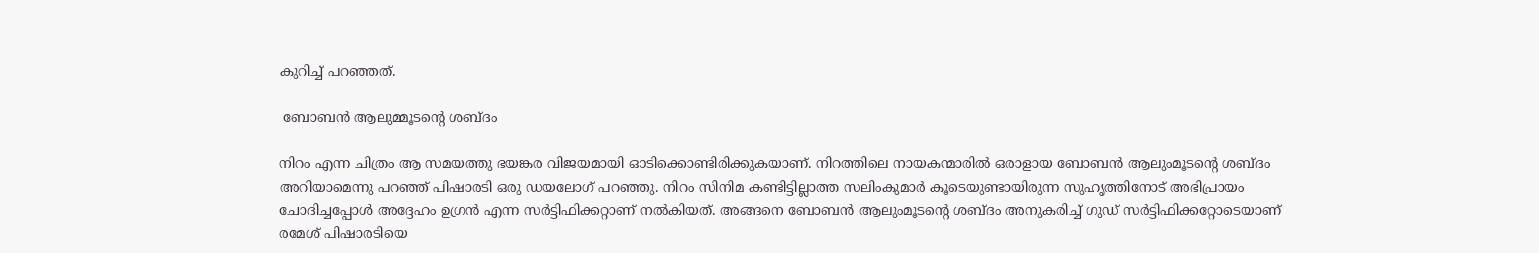കുറിച്ച് പറഞ്ഞത്.

 ബോബൻ ആലുമ്മൂടന്റെ ശബ്ദം

നിറം എന്ന ചിത്രം ആ സമയത്തു ഭയങ്കര വിജയമായി ഓടിക്കൊണ്ടിരിക്കുകയാണ്. നിറത്തിലെ നായകന്മാരിൽ ഒരാളായ ബോബൻ ആലുംമൂടന്റെ ശബ്ദം അറിയാമെന്നു പറഞ്ഞ് പിഷാരടി ഒരു ഡയലോഗ് പറഞ്ഞു. നിറം സിനിമ കണ്ടിട്ടില്ലാത്ത സലിംകുമാർ കൂടെയുണ്ടായിരുന്ന സുഹൃത്തിനോട് അഭിപ്രായം ചോദിച്ചപ്പോൾ അദ്ദേഹം ഉഗ്രൻ എന്ന സർട്ടിഫിക്കറ്റാണ് നൽകിയത്. അങ്ങനെ ബോബൻ ആലുംമൂടന്റെ ശബ്ദം അനുകരിച്ച് ഗുഡ് സർട്ടിഫിക്കറ്റോടെയാണ് രമേശ് പിഷാരടിയെ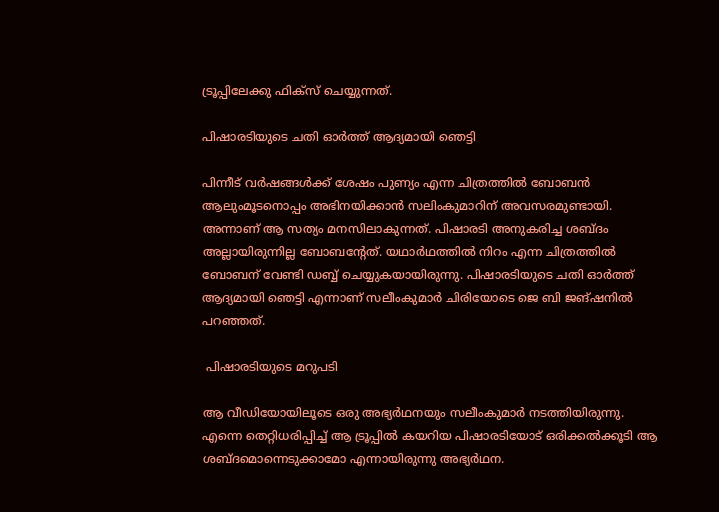ട്രൂപ്പിലേക്കു ഫിക്സ് ചെയ്യുന്നത്.

പിഷാരടിയുടെ ചതി ഓർത്ത് ആദ്യമായി ഞെട്ടി

പിന്നീട് വർഷങ്ങൾക്ക് ശേഷം പുണ്യം എന്ന ചിത്രത്തിൽ ബോബൻ ആലുംമൂടനൊപ്പം അഭിനയിക്കാൻ സലിംകുമാറിന് അവസരമുണ്ടായി. അന്നാണ് ആ സത്യം മനസിലാകുന്നത്. പിഷാരടി അനുകരിച്ച ശബ്ദം അല്ലായിരുന്നില്ല ബോബന്റേത്. യഥാർഥത്തിൽ നിറം എന്ന ചിത്രത്തിൽ ബോബന് വേണ്ടി ഡബ്ബ് ചെയ്യുകയായിരുന്നു. പിഷാരടിയുടെ ചതി ഓർത്ത് ആദ്യമായി ഞെട്ടി എന്നാണ് സലീംകുമാർ ചിരിയോടെ ജെ ബി ജങ്ഷനിൽ പറഞ്ഞത്.

 പിഷാരടിയുടെ മറുപടി

ആ വീഡിയോയിലൂടെ ഒരു അഭ്യർഥനയും സലീംകുമാർ നടത്തിയിരുന്നു. എന്നെ തെറ്റിധരിപ്പിച്ച്‌ ആ ട്രൂപ്പിൽ കയറിയ പിഷാരടിയോട് ഒരിക്കൽക്കൂടി ആ ശബ്ദമൊന്നെടുക്കാമോ എന്നായിരുന്നു അഭ്യർഥന.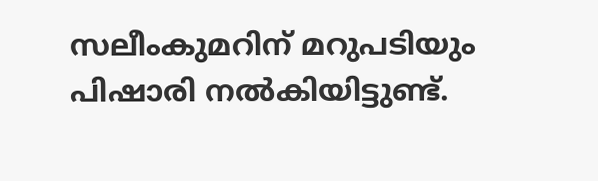സലീംകുമറിന് മറുപടിയും പിഷാര‍ി നൽകിയിട്ടുണ്ട്.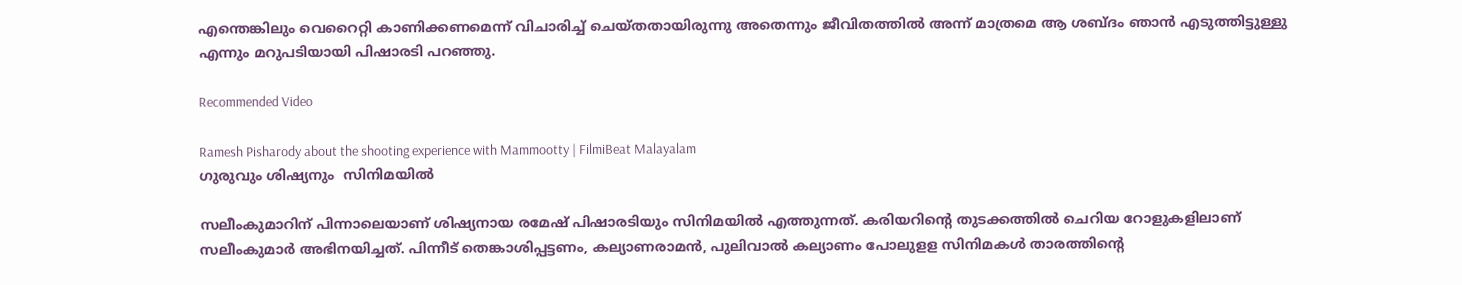എന്തെങ്കിലും വെറൈറ്റി കാണിക്കണമെന്ന് വിചാരിച്ച് ചെയ്തതായിരുന്നു അതെന്നും ജീവിതത്തിൽ അന്ന് മാത്രമെ ആ ശബ്ദം ഞാൻ എടുത്തിട്ടുള്ളു എന്നും മറുപടിയായി പിഷാരടി പറഞ്ഞു.

Recommended Video

Ramesh Pisharody about the shooting experience with Mammootty | FilmiBeat Malayalam
ഗുരുവും ശിഷ്യനും  സിനിമയിൽ

സലീംകുമാറിന് പിന്നാലെയാണ് ശിഷ്യനായ രമേഷ് പിഷാരടിയും സിനിമയിൽ എത്തുന്നത്. കരിയറിന്റെ തുടക്കത്തില്‍ ചെറിയ റോളുകളിലാണ് സലീംകുമാര്‍ അഭിനയിച്ചത്. പിന്നീട് തെങ്കാശിപ്പട്ടണം, കല്യാണരാമന്‍, പുലിവാല്‍ കല്യാണം പോലുളള സിനിമകൾ താരത്തിന്റെ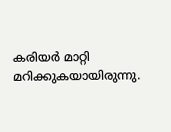കരിയർ മാറ്റി മറിക്കുകയായിരുന്നു.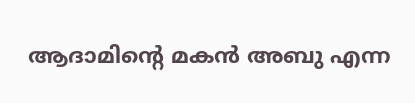ആദാമിന്റെ മകന്‍ അബു എന്ന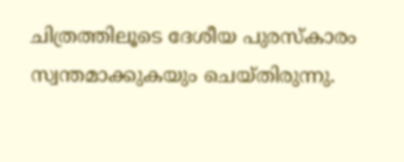ചിത്രത്തിലൂടെ ദേശീയ പുരസ്‌കാരം സ്വന്തമാക്കുകയും ചെയ്തിരുന്നു.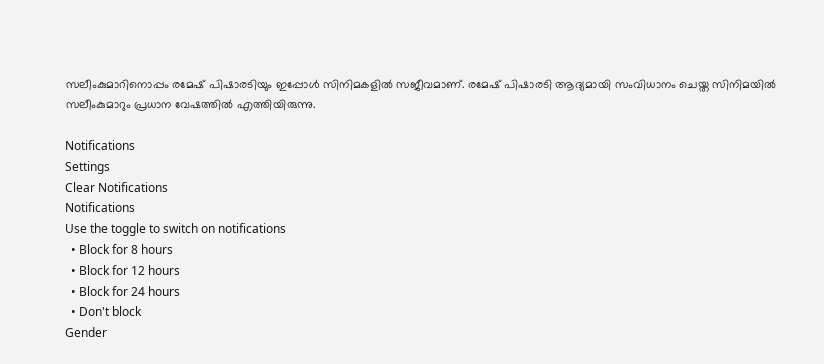സലീംകുമാറിനൊപ്പം രമേഷ് പിഷാരടിയും ഇപ്പോള്‍ സിനിമകളില്‍ സജീവമാണ്. രമേഷ് പിഷാരടി ആദ്യമായി സംവിധാനം ചെയ്ത സിനിമയില്‍ സലീംകുമാറും പ്രധാന വേഷത്തില്‍ എത്തിയിരുന്നു.

Notifications
Settings
Clear Notifications
Notifications
Use the toggle to switch on notifications
  • Block for 8 hours
  • Block for 12 hours
  • Block for 24 hours
  • Don't block
Gender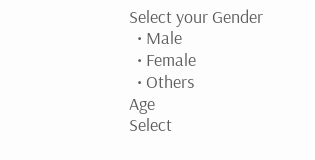Select your Gender
  • Male
  • Female
  • Others
Age
Select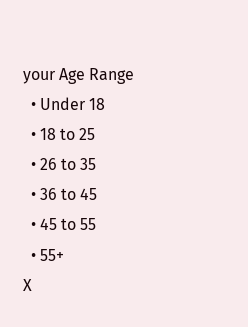your Age Range
  • Under 18
  • 18 to 25
  • 26 to 35
  • 36 to 45
  • 45 to 55
  • 55+
X